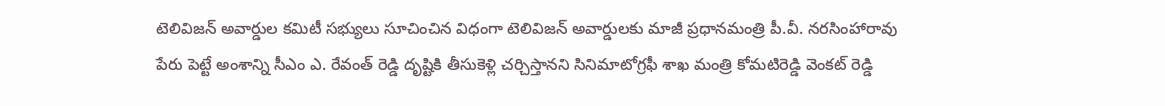టెలివిజన్ అవార్డుల కమిటీ సభ్యులు సూచించిన విధంగా టెలివిజన్ అవార్డులకు మాజీ ప్రధానమంత్రి పీ.వీ. నరసింహారావు పేరు పెట్టే అంశాన్ని సీఎం ఎ. రేవంత్ రెడ్డి దృష్టికి తీసుకెళ్లి చర్చిస్తానని సినిమాటోగ్రఫీ శాఖ మంత్రి కోమటిరెడ్డి వెంకట్ రెడ్డి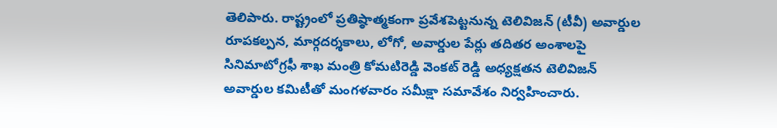తెలిపారు. రాష్ట్రంలో ప్రతిష్ఠాత్మకంగా ప్రవేశపెట్టనున్న టెలివిజన్ (టీవీ) అవార్డుల రూపకల్పన, మార్గదర్శకాలు, లోగో, అవార్డుల పేర్లు తదితర అంశాలపై సినిమాటోగ్రఫీ శాఖ మంత్రి కోమటిరెడ్డి వెంకట్ రెడ్డి అధ్యక్షతన టెలివిజన్ అవార్డుల కమిటీతో మంగళవారం సమీక్షా సమావేశం నిర్వహించారు.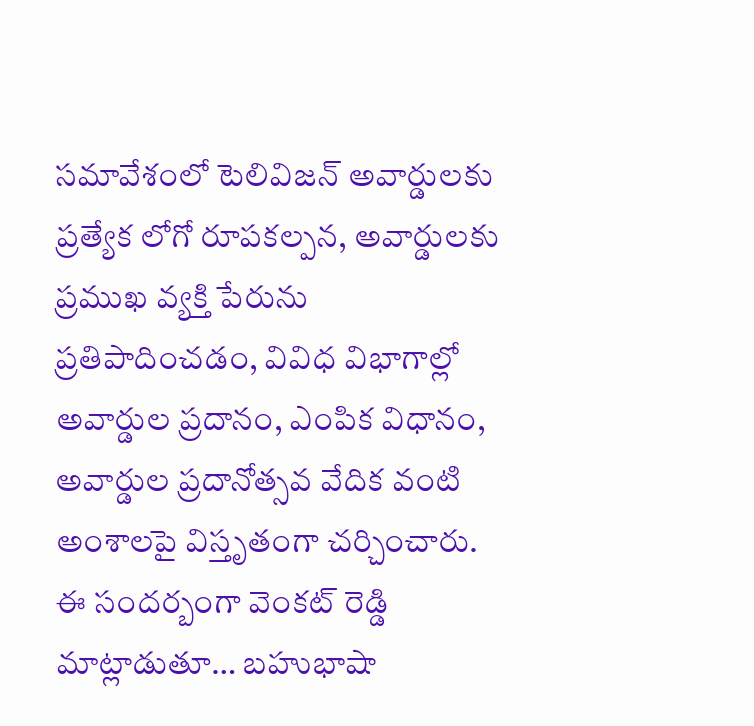సమావేశంలో టెలివిజన్ అవార్డులకు ప్రత్యేక లోగో రూపకల్పన, అవార్డులకు ప్రముఖ వ్యక్తి పేరును ప్రతిపాదించడం, వివిధ విభాగాల్లో అవార్డుల ప్రదానం, ఎంపిక విధానం, అవార్డుల ప్రదానోత్సవ వేదిక వంటి అంశాలపై విస్తృతంగా చర్చించారు. ఈ సందర్బంగా వెంకట్ రెడ్డి మాట్లాడుతూ… బహుభాషా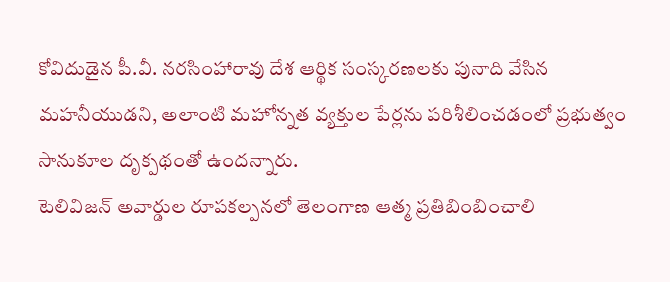కోవిదుడైన పీ.వీ. నరసింహారావు దేశ ఆర్థిక సంస్కరణలకు పునాది వేసిన మహనీయుడని, అలాంటి మహోన్నత వ్యక్తుల పేర్లను పరిశీలించడంలో ప్రభుత్వం సానుకూల దృక్పథంతో ఉందన్నారు.
టెలివిజన్ అవార్డుల రూపకల్పనలో తెలంగాణ ఆత్మ ప్రతిబింబించాలి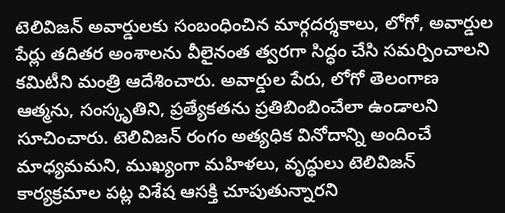టెలివిజన్ అవార్డులకు సంబంధించిన మార్గదర్శకాలు, లోగో, అవార్డుల పేర్లు తదితర అంశాలను వీలైనంత త్వరగా సిద్ధం చేసి సమర్పించాలని కమిటీని మంత్రి ఆదేశించారు. అవార్డుల పేరు, లోగో తెలంగాణ ఆత్మను, సంస్కృతిని, ప్రత్యేకతను ప్రతిబింబించేలా ఉండాలని సూచించారు. టెలివిజన్ రంగం అత్యధిక వినోదాన్ని అందించే మాధ్యమమని, ముఖ్యంగా మహిళలు, వృద్ధులు టెలివిజన్ కార్యక్రమాల పట్ల విశేష ఆసక్తి చూపుతున్నారని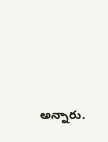అన్నారు.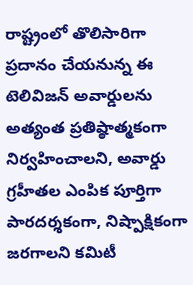రాష్ట్రంలో తొలిసారిగా ప్రదానం చేయనున్న ఈ టెలివిజన్ అవార్డులను అత్యంత ప్రతిష్ఠాత్మకంగా నిర్వహించాలని, అవార్డు గ్రహీతల ఎంపిక పూర్తిగా పారదర్శకంగా, నిష్పాక్షికంగా జరగాలని కమిటీ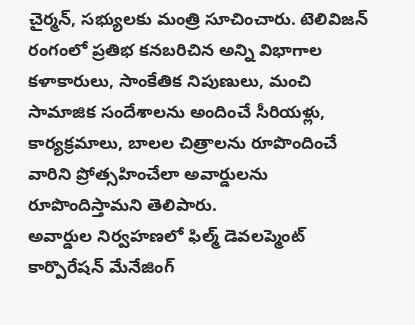చైర్మన్, సభ్యులకు మంత్రి సూచించారు. టెలివిజన్ రంగంలో ప్రతిభ కనబరిచిన అన్ని విభాగాల కళాకారులు, సాంకేతిక నిపుణులు, మంచి సామాజిక సందేశాలను అందించే సీరియళ్లు, కార్యక్రమాలు, బాలల చిత్రాలను రూపొందించే వారిని ప్రోత్సహించేలా అవార్డులను రూపొందిస్తామని తెలిపారు.
అవార్డుల నిర్వహణలో ఫిల్మ్ డెవలప్మెంట్ కార్పొరేషన్ మేనేజింగ్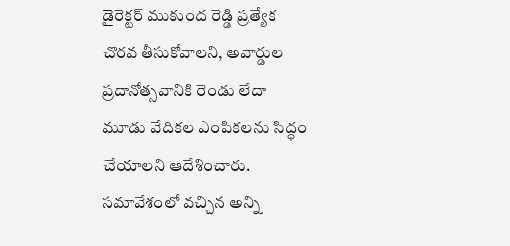డైరెక్టర్ ముకుంద రెడ్డి ప్రత్యేక చొరవ తీసుకోవాలని, అవార్డుల ప్రదానోత్సవానికి రెండు లేదా మూడు వేదికల ఎంపికలను సిద్ధం చేయాలని ఆదేశించారు. సమావేశంలో వచ్చిన అన్ని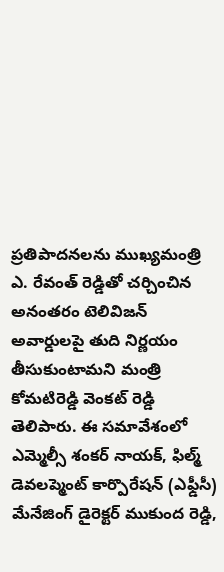ప్రతిపాదనలను ముఖ్యమంత్రి ఎ. రేవంత్ రెడ్డితో చర్చించిన అనంతరం టెలివిజన్ అవార్డులపై తుది నిర్ణయం తీసుకుంటామని మంత్రి కోమటిరెడ్డి వెంకట్ రెడ్డి తెలిపారు. ఈ సమావేశంలో ఎమ్మెల్సీ శంకర్ నాయక్, ఫిల్మ్ డెవలప్మెంట్ కార్పొరేషన్ (ఎఫ్డీసీ) మేనేజింగ్ డైరెక్టర్ ముకుంద రెడ్డి,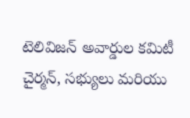టెలివిజన్ అవార్డుల కమిటీ చైర్మన్, సభ్యులు మరియు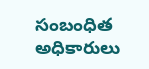సంబంధిత అధికారులు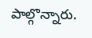పాల్గొన్నారు.